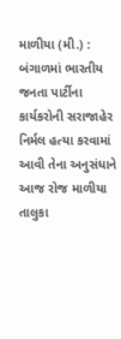માળીયા (મી.) : બંગાળમાં ભારતીય જનતા પાર્ટીના કાર્યકરોની સરાજાહેર નિર્મલ હત્યા કરવામાં આવી તેના અનુસંધાને આજ રોજ માળીયા તાલુકા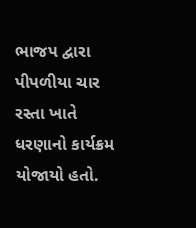ભાજપ દ્વારા પીપળીયા ચાર રસ્તા ખાતે ધરણાનો કાર્યક્રમ યોજાયો હતો.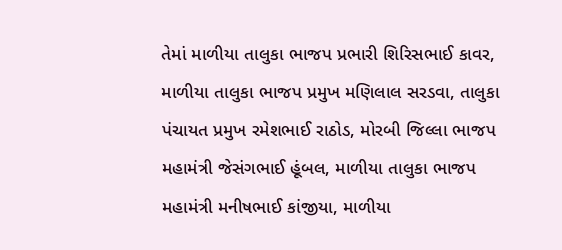તેમાં માળીયા તાલુકા ભાજપ પ્રભારી શિરિસભાઈ કાવર, માળીયા તાલુકા ભાજપ પ્રમુખ મણિલાલ સરડવા, તાલુકા પંચાયત પ્રમુખ રમેશભાઈ રાઠોડ, મોરબી જિલ્લા ભાજપ મહામંત્રી જેસંગભાઈ હૂંબલ, માળીયા તાલુકા ભાજપ મહામંત્રી મનીષભાઈ કાંજીયા, માળીયા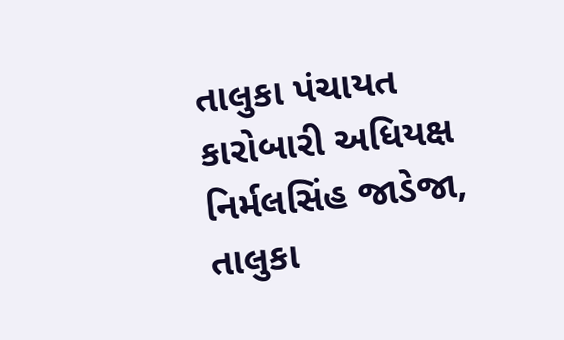તાલુકા પંચાયત કારોબારી અધિયક્ષ નિર્મલસિંહ જાડેજા, તાલુકા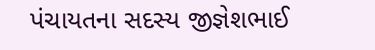પંચાયતના સદસ્ય જીજ્ઞેશભાઈ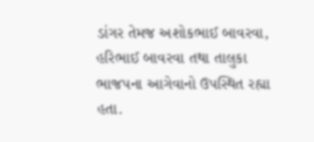ડાંગર તેમજ અશોકભાઈ બાવરવા, હરિભાઈ બાવરવા તથા તાલુકા ભાજપના આગેવાનો ઉપસ્થિત રહ્યા હતા.